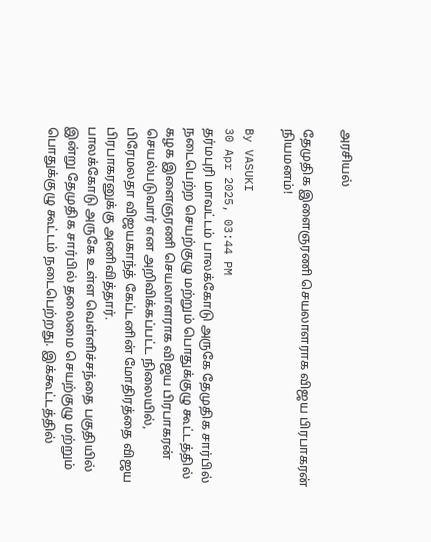அரசியல்

தேமுதிக இளைஞரணி செயலாளராக விஜய பிரபாகரன் நியமனம்!

By VASUKI
30 Apr 2025, 03:44 PM
தர்மபுரி மாவட்டம் பாலக்கோடு அருகே தேமுதிக சார்பில் நடைபெற்ற செயற்குழு மற்றும் பொதுக்குழு கூட்டத்தில் கழக இளைஞரணி செயலாளராக விஜய பிரபாகரன் செயல்படுவார் என அறிவிக்கப்பட்ட நிலையில், பிரேமலதா விஜயகாந்த் கேப்டனின் மோதிரத்தை விஜய பிரபாகரனுக்கு அணிவித்தார்.
பாலக்கோடு அருகே உள்ள வெள்ளிச்சந்தை பகுதியில் இன்று தேமுதிக சார்பில் தலைமை செயற்குழு மற்றும் பொதுக்குழு கூட்டம் நடைபெற்றது. இக்கூட்டத்தில்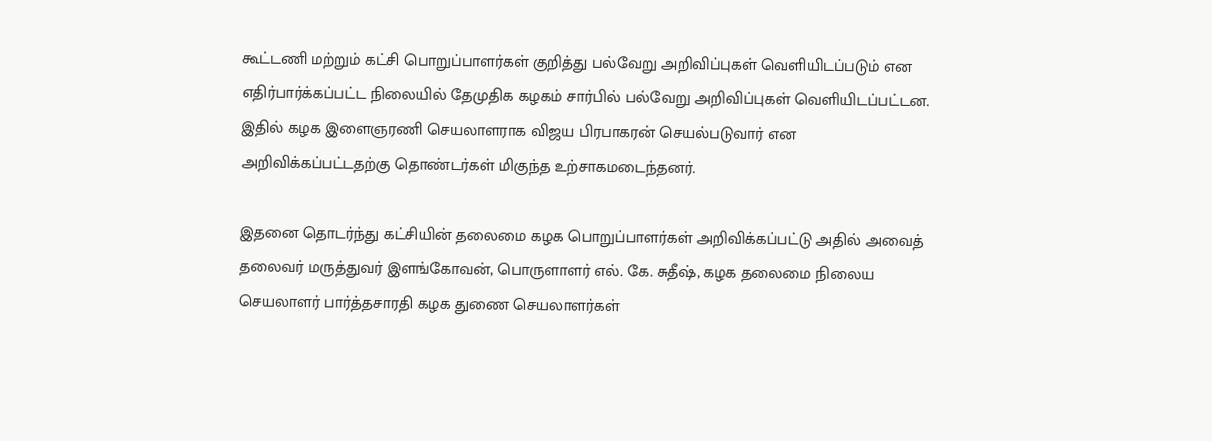கூட்டணி மற்றும் கட்சி பொறுப்பாளர்கள் குறித்து பல்வேறு அறிவிப்புகள் வெளியிடப்படும் என எதிர்பார்க்கப்பட்ட நிலையில் தேமுதிக கழகம் சார்பில் பல்வேறு அறிவிப்புகள் வெளியிடப்பட்டன. இதில் கழக இளைஞரணி செயலாளராக விஜய பிரபாகரன் செயல்படுவார் என அறிவிக்கப்பட்டதற்கு தொண்டர்கள் மிகுந்த உற்சாகமடைந்தனர்.

இதனை தொடர்ந்து கட்சியின் தலைமை கழக பொறுப்பாளர்கள் அறிவிக்கப்பட்டு அதில் அவைத் தலைவர் மருத்துவர் இளங்கோவன், பொருளாளர் எல். கே. சுதீஷ், கழக தலைமை நிலைய செயலாளர் பார்த்தசாரதி கழக துணை செயலாளர்கள்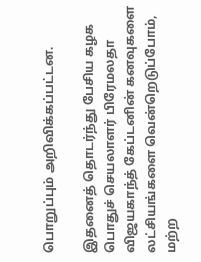பொறுப்பும் அறிவிக்கப்பட்டன.

இதனைத் தொடர்ந்து பேசிய கழக பொதுச் செயலாளர் பிரேமலதா விஜயகாந்த் கேப்டனின் கனவுகளை லட்சியங்களை வென்றெடுப்போம், மற்ற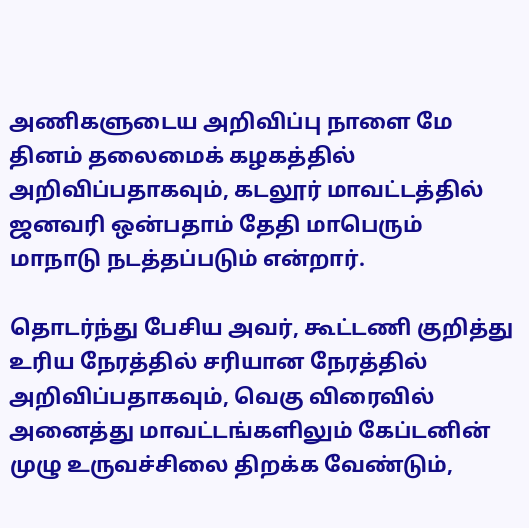அணிகளுடைய அறிவிப்பு நாளை மே தினம் தலைமைக் கழகத்தில் அறிவிப்பதாகவும், கடலூர் மாவட்டத்தில் ஜனவரி ஒன்பதாம் தேதி மாபெரும் மாநாடு நடத்தப்படும் என்றார்.

தொடர்ந்து பேசிய அவர், கூட்டணி குறித்து உரிய நேரத்தில் சரியான நேரத்தில் அறிவிப்பதாகவும், வெகு விரைவில் அனைத்து மாவட்டங்களிலும் கேப்டனின் முழு உருவச்சிலை திறக்க வேண்டும்,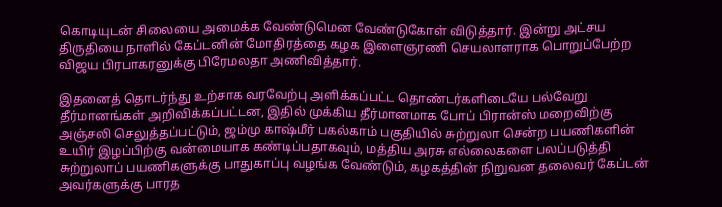கொடியுடன் சிலையை அமைக்க வேண்டுமென வேண்டுகோள் விடுத்தார். இன்று அட்சய திருதியை நாளில் கேப்டனின் மோதிரத்தை கழக இளைஞரணி செயலாளராக பொறுப்பேற்ற விஜய பிரபாகரனுக்கு பிரேமலதா அணிவித்தார்.

இதனைத் தொடர்ந்து உற்சாக வரவேற்பு அளிக்கப்பட்ட தொண்டர்களிடையே பல்வேறு தீர்மானங்கள் அறிவிக்கப்பட்டன, இதில் முக்கிய தீர்மானமாக போப் பிரான்ஸ் மறைவிற்கு அஞ்சலி செலுத்தப்பட்டும், ஜம்மு காஷ்மீர் பகல்காம் பகுதியில் சுற்றுலா சென்ற பயணிகளின் உயிர் இழப்பிற்கு வன்மையாக கண்டிப்பதாகவும், மத்திய அரசு எல்லைகளை பலப்படுத்தி சுற்றுலாப் பயணிகளுக்கு பாதுகாப்பு வழங்க வேண்டும், கழகத்தின் நிறுவன தலைவர் கேப்டன் அவர்களுக்கு பாரத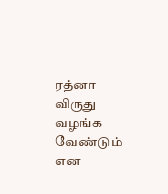ரத்னா விருது வழங்க வேண்டும் என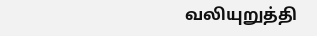வலியுறுத்தி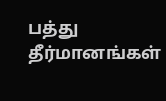பத்து தீர்மானங்கள்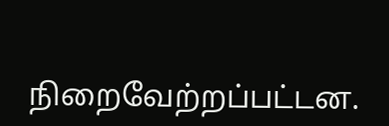நிறைவேற்றப்பட்டன.